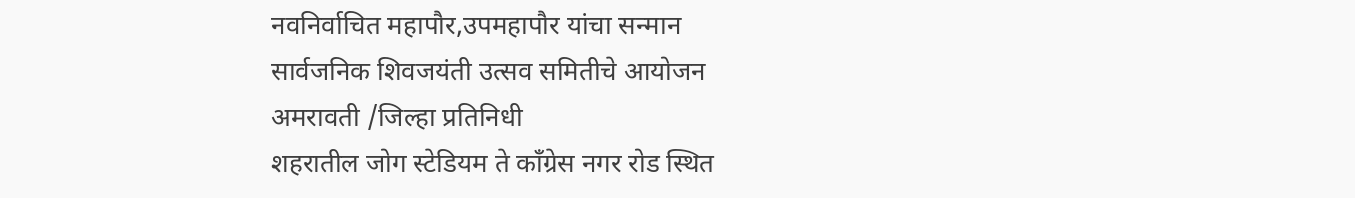नवनिर्वाचित महापौर,उपमहापौर यांचा सन्मान
सार्वजनिक शिवजयंती उत्सव समितीचे आयोजन
अमरावती /जिल्हा प्रतिनिधी
शहरातील जोग स्टेडियम ते कॉंग्रेस नगर रोड स्थित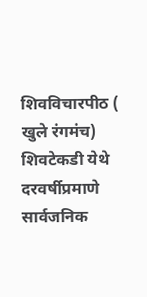शिवविचारपीठ ( खुले रंगमंच) शिवटेकडी येथे दरवर्षीप्रमाणे सार्वजनिक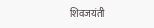शिवजयंती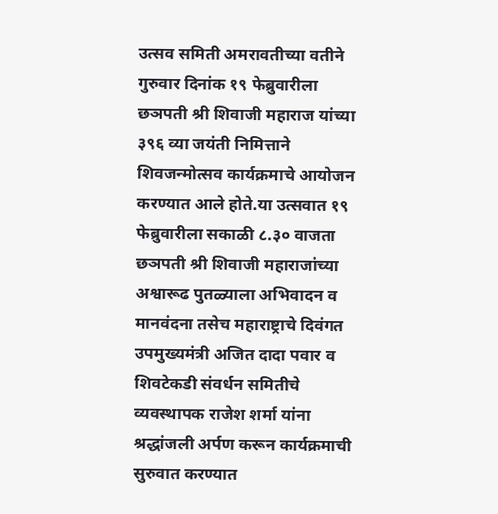उत्सव समिती अमरावतीच्या वतीने गुरुवार दिनांक १९ फेब्रुवारीला छञपती श्री शिवाजी महाराज यांच्या ३९६ व्या जयंती निमित्ताने शिवजन्मोत्सव कार्यक्रमाचे आयोजन करण्यात आले होते.या उत्सवात १९ फेब्रुवारीला सकाळी ८.३० वाजता छञपती श्री शिवाजी महाराजांच्या अश्वारूढ पुतळ्याला अभिवादन व मानवंदना तसेच महाराष्ट्राचे दिवंगत उपमुख्यमंत्री अजित दादा पवार व शिवटेकडी संवर्धन समितीचे व्यवस्थापक राजेश शर्मा यांना श्रद्धांजली अर्पण करून कार्यक्रमाची सुरुवात करण्यात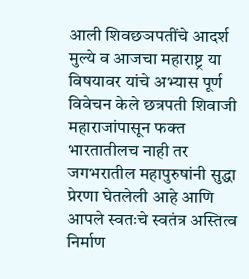आली शिवछञपतींचे आदर्श मुल्ये व आजचा महाराष्ट्र या विषयावर यांचे अभ्यास पूर्ण विवेचन केले छत्रपती शिवाजी महाराजांपासून फक्त भारतातीलच नाही तर जगभरातील महापुरुषांनी सुद्धा प्रेरणा घेतलेली आहे आणि आपले स्वतःचे स्वतंत्र अस्तित्व निर्माण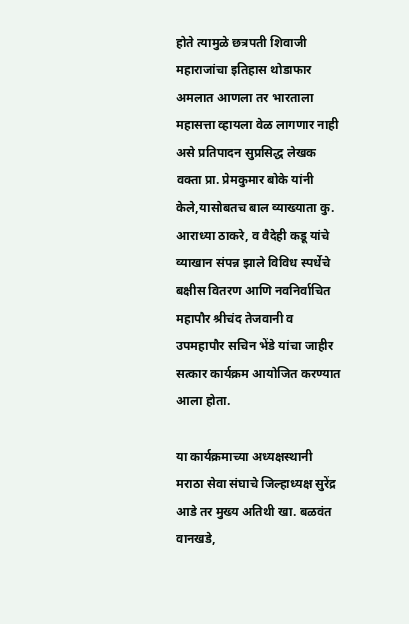होते त्यामुळे छत्रपती शिवाजी महाराजांचा इतिहास थोडाफार अमलात आणला तर भारताला महासत्ता व्हायला वेळ लागणार नाही असे प्रतिपादन सुप्रसिद्ध लेखक वक्ता प्रा. प्रेमकुमार बोके यांनी केले,यासोबतच बाल व्याख्याता कु. आराध्या ठाकरे, व वैदेही कडू यांचे व्याखान संपन्न झाले विविध स्पर्धेचे बक्षीस वितरण आणि नवनिर्वाचित महापौर श्रीचंद तेजवानी व उपमहापौर सचिन भेंडे यांचा जाहीर सत्कार कार्यक्रम आयोजित करण्यात आला होता.

या कार्यक्रमाच्या अध्यक्षस्थानी मराठा सेवा संघाचे जिल्हाध्यक्ष सुरेंद्र आडे तर मुख्य अतिथी खा. बळवंत वानखडे,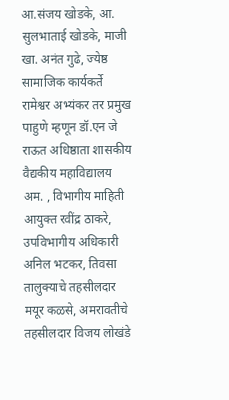आ.संजय खोडके, आ. सुलभाताई खोडके, माजी खा. अनंत गुढे, ज्येष्ठ सामाजिक कार्यकर्ते रामेश्वर अभ्यंकर तर प्रमुख पाहुणे म्हणून डॉ.एन जे राऊत अधिष्ठाता शासकीय वैद्यकीय महाविद्यालय अम. , विभागीय माहिती आयुक्त रवींद्र ठाकरे, उपविभागीय अधिकारी अनिल भटकर, तिवसा तालुक्याचे तहसीलदार मयूर कळसे, अमरावतीचे तहसीलदार विजय लोखंडे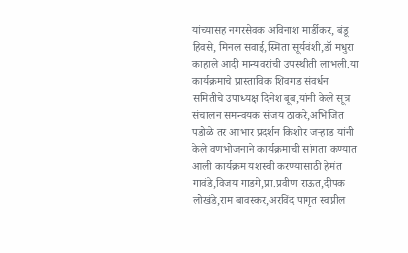यांच्यासह नगरसेवक अविनाश मार्डीकर, बंडू हिवसे, मिनल सवाई,स्मिता सूर्यवंशी,डॉ मधुरा काहाले आदी मान्यवरांची उपस्थीती लाभली.या कार्यक्रमाचे प्रास्ताविक शिवगड संवर्धन समितीचे उपाध्यक्ष दिनेश बूब,यांनी केले सूत्र संचालन समन्वयक संजय ठाकरे,अभिजित पडोळे तर आभार प्रदर्शन किशोर जऱ्हाड यांनी केले वणभोजनाने कार्यक्रमाची सांगता कण्यात आली कार्यक्रम यशस्वी करण्यासाठी हेमंत गावंडे,विजय गाडगे,प्रा.प्रवीण राऊत,दीपक लोखंडे,राम बावस्कर,अरविंद पागृत स्वप्नील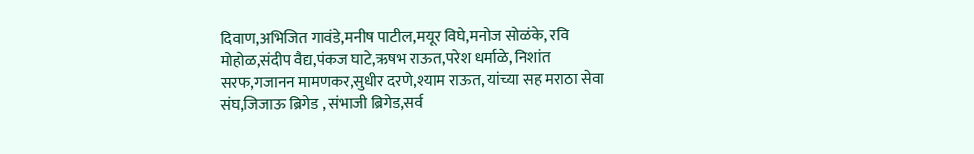दिवाण,अभिजित गावंडे,मनीष पाटील,मयूर विघे,मनोज सोळंके, रवि मोहोळ,संदीप वैद्य,पंकज घाटे,ऋषभ राऊत,परेश धर्माळे, निशांत सरफ,गजानन मामणकर,सुधीर दरणे,श्याम राऊत, यांच्या सह मराठा सेवा संघ,जिजाऊ ब्रिगेड , संभाजी ब्रिगेड,सर्व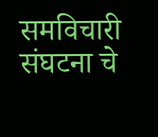समविचारी संघटना चे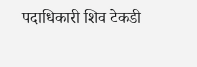पदाधिकारी शिव टेकडी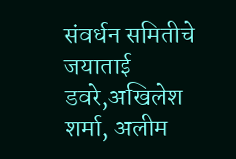संवर्धन समितीचे जयाताई डवरे,अखिलेश शर्मा, अलीम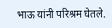भाऊ यांनी परिश्रम घेतले.